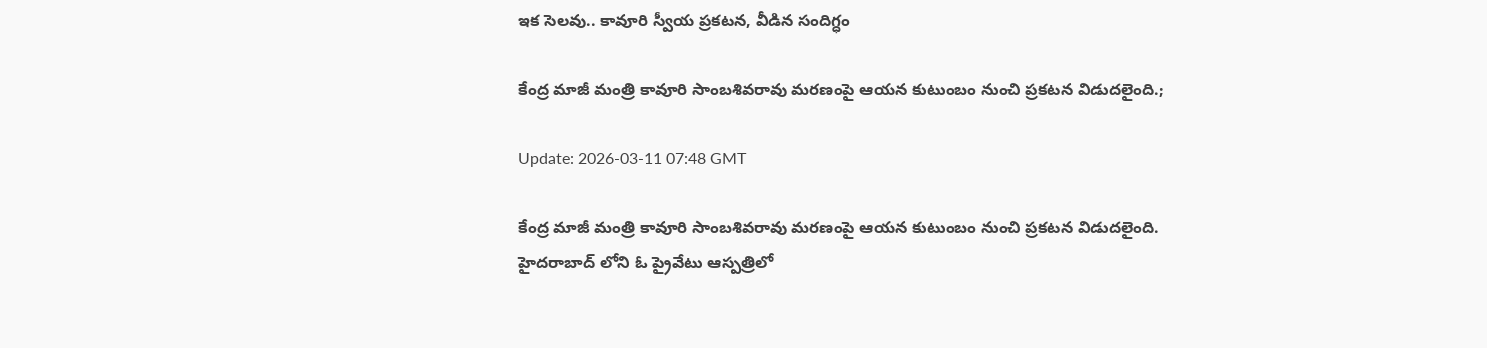ఇక సెలవు.. కావూరి స్వీయ ప్రకటన, వీడిన సందిగ్ధం

కేంద్ర మాజీ మంత్రి కావూరి సాంబశివరావు మరణంపై ఆయన కుటుంబం నుంచి ప్రకటన విడుదలైంది.;

Update: 2026-03-11 07:48 GMT

కేంద్ర మాజీ మంత్రి కావూరి సాంబశివరావు మరణంపై ఆయన కుటుంబం నుంచి ప్రకటన విడుదలైంది. హైదరాబాద్ లోని ఓ ప్రైవేటు ఆస్పత్రిలో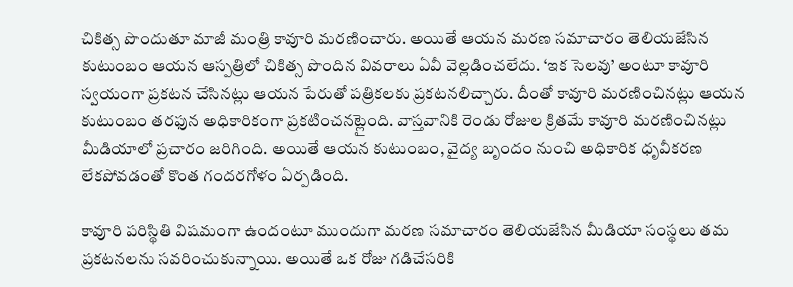చికిత్స పొందుతూ మాజీ మంత్రి కావూరి మరణించారు. అయితే ఆయన మరణ సమాచారం తెలియజేసిన కుటుంబం ఆయన ఆస్పత్రిలో చికిత్స పొందిన వివరాలు ఏవీ వెల్లడించలేదు. ‘ఇక సెలవు’ అంటూ కావూరి స్వయంగా ప్రకటన చేసినట్లు ఆయన పేరుతో పత్రికలకు ప్రకటనలిచ్చారు. దీంతో కావూరి మరణించినట్లు ఆయన కుటుంబం తరఫున అధికారికంగా ప్రకటించనట్లైంది. వాస్తవానికి రెండు రోజుల క్రితమే కావూరి మరణించినట్లు మీడియాలో ప్రచారం జరిగింది. అయితే ఆయన కుటుంబం, వైద్య బృందం నుంచి అధికారిక ధృవీకరణ లేకపోవడంతో కొంత గందరగోళం ఏర్పడింది.

కావూరి పరిస్థితి విషమంగా ఉందంటూ ముందుగా మరణ సమాచారం తెలియజేసిన మీడియా సంస్థలు తమ ప్రకటనలను సవరించుకున్నాయి. అయితే ఒక రోజు గడిచేసరికి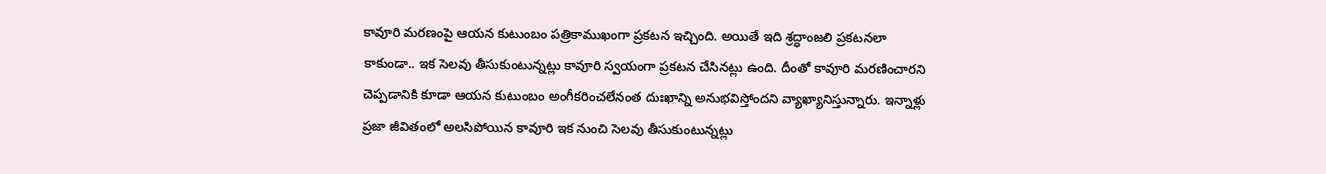కావూరి మరణంపై ఆయన కుటుంబం పత్రికాముఖంగా ప్రకటన ఇచ్చింది. అయితే ఇది శ్రద్ధాంజలి ప్రకటనలా కాకుండా.. ఇక సెలవు తీసుకుంటున్నట్లు కావూరి స్వయంగా ప్రకటన చేసినట్లు ఉంది. దీంతో కావూరి మరణించారని చెప్పడానికి కూడా ఆయన కుటుంబం అంగీకరించలేనంత దుఃఖాన్ని అనుభవిస్తోందని వ్యాఖ్యానిస్తున్నారు. ఇన్నాళ్లు ప్రజా జీవితంలో అలసిపోయిన కావూరి ఇక నుంచి సెలవు తీసుకుంటున్నట్లు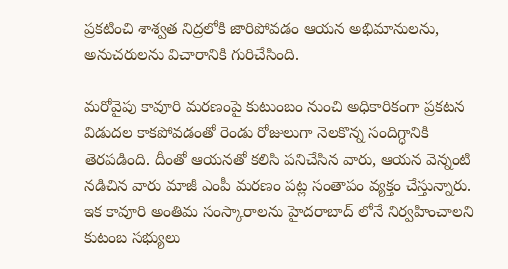ప్రకటించి శాశ్వత నిద్రలోకి జారిపోవడం ఆయన అభిమానులను, అనుచరులను విచారానికి గురిచేసింది.

మరోవైపు కావూరి మరణంపై కుటుంబం నుంచి అధికారికంగా ప్రకటన విడుదల కాకపోవడంతో రెండు రోజులుగా నెలకొన్న సందిగ్ధానికి తెరపడింది. దీంతో ఆయనతో కలిసి పనిచేసిన వారు, ఆయన వెన్నంటి నడిచిన వారు మాజీ ఎంపీ మరణం పట్ల సంతాపం వ్యక్తం చేస్తున్నారు. ఇక కావూరి అంతిమ సంస్కారాలను హైదరాబాద్ లోనే నిర్వహించాలని కుటంబ సభ్యులు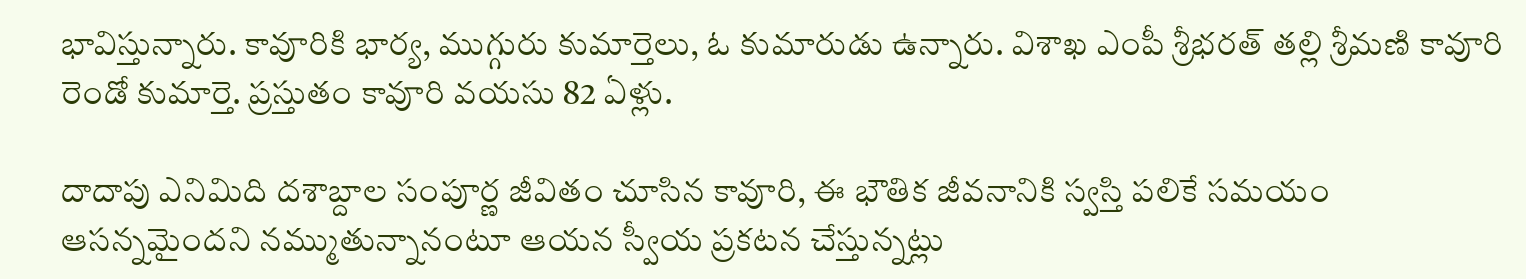భావిస్తున్నారు. కావూరికి భార్య, ముగ్గురు కుమార్తెలు, ఓ కుమారుడు ఉన్నారు. విశాఖ ఎంపీ శ్రీభరత్ తల్లి శ్రీమణి కావూరి రెండో కుమార్తె. ప్రస్తుతం కావూరి వయసు 82 ఏళ్లు.

దాదాపు ఎనిమిది దశాబ్దాల సంపూర్ణ జీవితం చూసిన కావూరి, ఈ భౌతిక జీవనానికి స్వస్తి పలికే సమయం ఆసన్నమైందని నమ్ముతున్నానంటూ ఆయన స్వీయ ప్రకటన చేస్తున్నట్లు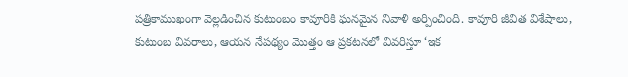పత్రికాముఖంగా వెల్లడించిన కుటుంబం కావూరికి ఘనమైన నివాళి అర్పించింది. కావూరి జీవిత విశేషాలు, కుటుంబ వివరాలు, ఆయన నేపథ్యం మొత్తం ఆ ప్రకటనలో వివరిస్తూ ‘ఇక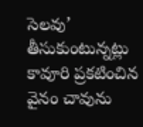సెలవు’ తీసుకుంటున్నట్లు కావూరి ప్రకటించిన వైనం చావును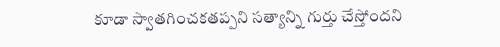కూడా స్వాతగించకతప్పని సత్యాన్ని గుర్తు చేస్తోందని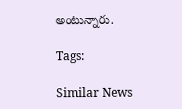అంటున్నారు.

Tags:

Similar News